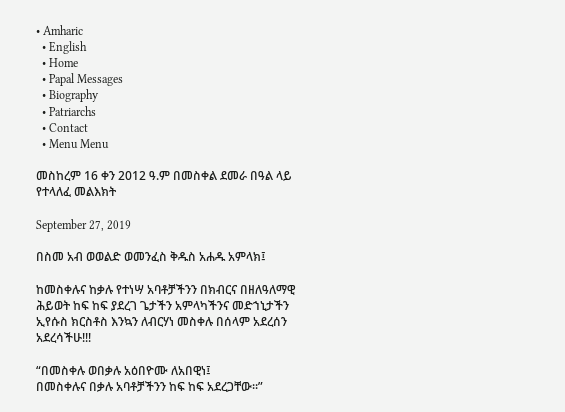• Amharic
  • English
  • Home
  • Papal Messages
  • Biography
  • Patriarchs
  • Contact
  • Menu Menu

መስከረም 16 ቀን 2012 ዓ.ም በመስቀል ደመራ በዓል ላይ የተላለፈ መልእክት

September 27, 2019

በስመ አብ ወወልድ ወመንፈስ ቅዱስ አሐዱ አምላክ፤

ከመስቀሉና ከቃሉ የተነሣ አባቶቻችንን በክብርና በዘለዓለማዊ ሕይወት ከፍ ከፍ ያደረገ ጌታችን አምላካችንና መድኀኒታችን ኢየሱስ ክርስቶስ እንኳን ለብርሃነ መስቀሉ በሰላም አደረሰን አደረሳችሁ!!!

“በመስቀሉ ወበቃሉ አዕበዮሙ ለአበዊነ፤
በመስቀሉና በቃሉ አባቶቻችንን ከፍ ከፍ አደረጋቸው።”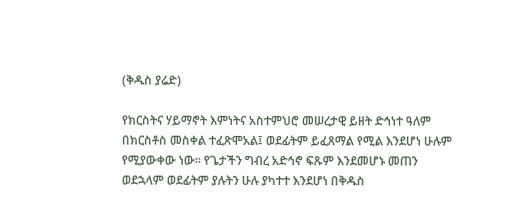(ቅዱስ ያሬድ)

የክርስትና ሃይማኖት እምነትና አስተምህሮ መሠረታዊ ይዘት ድኅነተ ዓለም በክርስቶስ መስቀል ተፈጽሞአል፤ ወደፊትም ይፈጸማል የሚል እንደሆነ ሁሉም የሚያውቀው ነው፡፡ የጌታችን ግብረ አድኅኖ ፍጹም እንደመሆኑ መጠን ወደኋላም ወደፊትም ያሉትን ሁሉ ያካተተ እንደሆነ በቅዱስ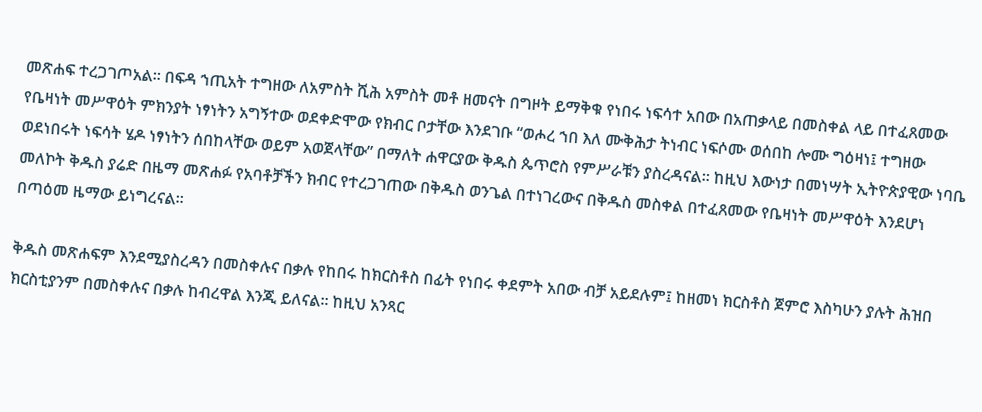መጽሐፍ ተረጋገጦአል፡፡ በፍዳ ኀጢአት ተግዘው ለአምስት ሺሕ አምስት መቶ ዘመናት በግዞት ይማቅቁ የነበሩ ነፍሳተ አበው በአጠቃላይ በመስቀል ላይ በተፈጸመው የቤዛነት መሥዋዕት ምክንያት ነፃነትን አግኝተው ወደቀድሞው የክብር ቦታቸው እንደገቡ “ወሖረ ኀበ እለ ሙቅሕታ ትነብር ነፍሶሙ ወሰበከ ሎሙ ግዕዛነ፤ ተግዘው ወደነበሩት ነፍሳት ሄዶ ነፃነትን ሰበከላቸው ወይም አወጀላቸው” በማለት ሐዋርያው ቅዱስ ጴጥሮስ የምሥራቹን ያስረዳናል፡፡ ከዚህ እውነታ በመነሣት ኢትዮጵያዊው ነባቤ መለኮት ቅዱስ ያሬድ በዜማ መጽሐፉ የአባቶቻችን ክብር የተረጋገጠው በቅዱስ ወንጌል በተነገረውና በቅዱስ መስቀል በተፈጸመው የቤዛነት መሥዋዕት እንደሆነ በጣዕመ ዜማው ይነግረናል፡፡

ቅዱስ መጽሐፍም እንደሚያስረዳን በመስቀሉና በቃሉ የከበሩ ከክርስቶስ በፊት የነበሩ ቀደምት አበው ብቻ አይደሉም፤ ከዘመነ ክርስቶስ ጀምሮ እስካሁን ያሉት ሕዝበ ክርስቲያንም በመስቀሉና በቃሉ ከብረዋል እንጂ ይለናል፡፡ ከዚህ አንጻር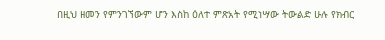በዚህ ዘመን የምንገኘውም ሆን እስከ ዕለተ ምጽአት የሚነሣው ትውልድ ሁሉ የክብር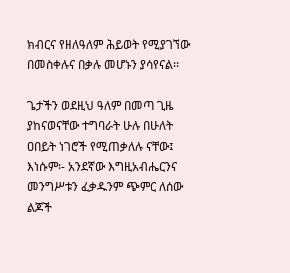ክብርና የዘለዓለም ሕይወት የሚያገኘው በመስቀሉና በቃሉ መሆኑን ያሳየናል፡፡

ጌታችን ወደዚህ ዓለም በመጣ ጊዜ ያከናወናቸው ተግባራት ሁሉ በሁለት ዐበይት ነገሮች የሚጠቃለሉ ናቸው፤ እነሱም፡- አንደኛው እግዚአብሔርንና መንግሥቱን ፈቃዱንም ጭምር ለሰው ልጆች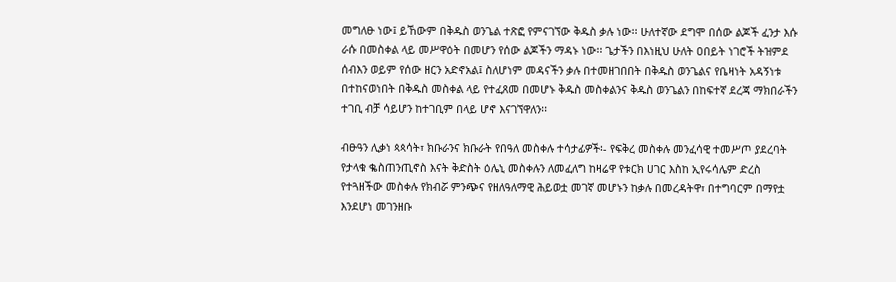መግለፁ ነው፤ ይኸውም በቅዱስ ወንጌል ተጽፎ የምናገኘው ቅዱስ ቃሉ ነው፡፡ ሁለተኛው ደግሞ በሰው ልጆች ፈንታ እሱ ራሱ በመስቀል ላይ መሥዋዕት በመሆን የሰው ልጆችን ማዳኑ ነው፡፡ ጌታችን በእነዚህ ሁለት ዐበይት ነገሮች ትዝምደ ሰብእን ወይም የሰው ዘርን አድኖአል፤ ስለሆነም መዳናችን ቃሉ በተመዘገበበት በቅዱስ ወንጌልና የቤዛነት አዳኝነቱ በተከናወነበት በቅዱስ መስቀል ላይ የተፈጸመ በመሆኑ ቅዱስ መስቀልንና ቅዱስ ወንጌልን በከፍተኛ ደረጃ ማክበራችን ተገቢ ብቻ ሳይሆን ከተገቢም በላይ ሆኖ እናገኘዋለን፡፡

ብፁዓን ሊቃነ ጳጳሳት፣ ክቡራንና ክቡራት የበዓለ መስቀሉ ተሳታፊዎች፡- የፍቅረ መስቀሉ መንፈሳዊ ተመሥጦ ያደረባት የታላቁ ቈስጠንጢኖስ እናት ቅድስት ዕሌኒ መስቀሉን ለመፈለግ ከዛሬዋ የቱርክ ሀገር እስከ ኢየሩሳሌም ድረስ የተጓዘችው መስቀሉ የክብሯ ምንጭና የዘለዓለማዊ ሕይወቷ መገኛ መሆኑን ከቃሉ በመረዳትዋ፣ በተግባርም በማየቷ እንደሆነ መገንዘቡ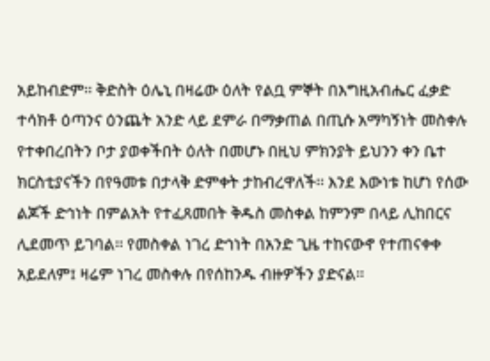አይከብድም፡፡ ቅድስት ዕሌኒ በዛሬው ዕለት የልቧ ምኞት በእግዚአብሔር ፈቃድ ተሳክቶ ዕጣንና ዕንጨት አንድ ላይ ደምራ በማቃጠል በጢሱ አማካኝነት መስቀሉ የተቀበረበትን ቦታ ያወቀችበት ዕለት በመሆኑ በዚህ ምክንያት ይህንን ቀን ቤተ ክርስቲያናችን በየዓመቱ በታላቅ ድምቀት ታከብረዋለች፡፡ እንደ እውነቱ ከሆነ የሰው ልጆች ድኅነት በምልአት የተፈጸመበት ቅዱስ መስቀል ከምንም በላይ ሊከበርና ሊደመጥ ይገባል፡፡ የመስቀል ነገረ ድኅነት በአንድ ጊዜ ተከናውኖ የተጠናቀቀ አይደለም፤ ዛሬም ነገረ መስቀሉ በየሰከንዱ ብዙዎችን ያድናል፡፡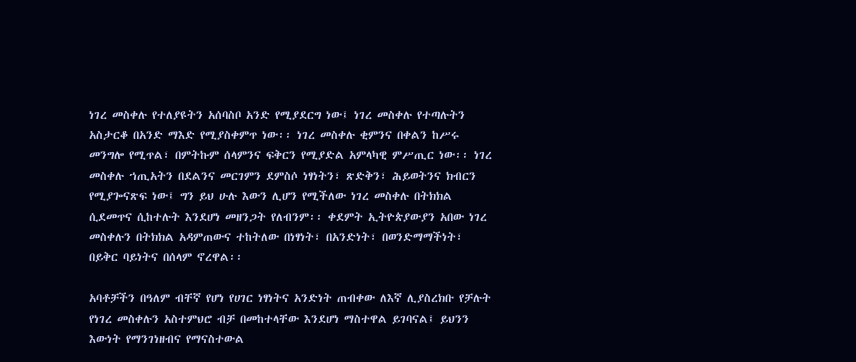ነገረ መስቀሉ የተለያዩትን አሰባስቦ አንድ የሚያደርግ ነው፤ ነገረ መስቀሉ የተጣሉትን አስታርቆ በአንድ ማእድ የሚያስቀምጥ ነው፡፡ ነገረ መስቀሉ ቂምንና በቀልን ከሥሩ መንግሎ የሚጥል፣ በምትኩም ሰላምንና ፍቅርን የሚያድል አምላካዊ ምሥጢር ነው፡፡ ነገረ መስቀሉ ኀጢአትን በደልንና መርገምን ደምስሶ ነፃነትን፣ ጽድቅን፣ ሕይወትንና ክብርን የሚያጐናጽፍ ነው፤ ግን ይህ ሁሉ እውን ሊሆን የሚችለው ነገረ መስቀሉ በትክክል ሲደመጥና ሲከተሉት እንደሆነ መዘንጋት የለብንም፡፡ ቀደምት ኢትዮጵያውያን አበው ነገረ መስቀሉን በትክክል አዳምጠውና ተከትለው በነፃነት፣ በአንድነት፣ በወንድማማችነት፣ በይቅር ባይነትና በሰላም ኖረዋል፡፡

አባቶቻችን በዓለም ብቸኛ የሆነ የሀገር ነፃነትና አንድነት ጠብቀው ለእኛ ሊያስረክቡ የቻሉት የነገረ መስቀሉን አስተምህሮ ብቻ በመከተላቸው እንደሆነ ማስተዋል ይገባናል፤ ይህንን እውነት የማንገነዘብና የማናስተውል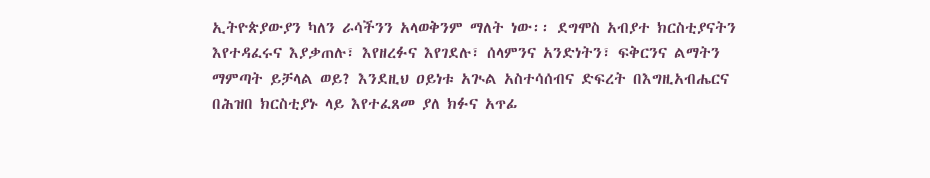ኢትዮጵያውያን ካለን ራሳችንን አላወቅንም ማለት ነው፡፡ ደግሞስ አብያተ ክርስቲያናትን እየተዳፈሩና እያቃጠሉ፣ እየዘረፉና እየገደሉ፣ ሰላምንና አንድነትን፣ ፍቅርንና ልማትን ማምጣት ይቻላል ወይ? እንደዚህ ዐይነቱ አጒል አስተሳሰብና ድፍረት በእግዚአብሔርና በሕዝበ ክርስቲያኑ ላይ እየተፈጸመ ያለ ክፉና አጥፊ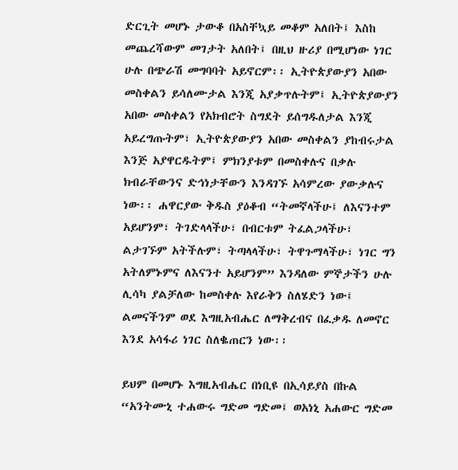ድርጊት መሆኑ ታውቆ በአስቸኳይ መቆም አለበት፤ እስከ መጨረሻውም መገታት አለበት፤ በዚህ ዙሪያ በሚሆነው ነገር ሁሉ በጭራሽ መግባባት አይኖርም፡፡ ኢትዮጵያውያን አበው መስቀልን ይሳለሙታል እንጂ አያቃጥሉትም፤ ኢትዮጵያውያን አበው መስቀልን የአክብሮት ስግደት ይሰግዱለታል እንጂ አይረግጡትም፣ ኢትዮጵያውያን አበው መስቀልን ያከብሩታል እንጅ አያዋርዱትም፤ ምክንያቱም በመስቀሉና በቃሉ ክብራቸውንና ድኅነታቸውን እንዳገኙ አሳምረው ያውቃሉና ነው፡፡ ሐዋርያው ቅዱስ ያዕቆብ “ትመኛላችሁ፤ ለእናንተም አይሆንም፣ ትገድላላችሁ፣ በብርቱም ትፈልጋላችሁ፣ ልታገኙም አትችሉም፣ ትጣላላችሁ፣ ትዋጉማላችሁ፣ ነገር ግን አትለምኑምና ለእናንተ አይሆንም” እንዳለው ምኞታችን ሁሉ ሊሳካ ያልቻለው ከመስቀሉ እየራቅን ስለሄድን ነው፤ ልመናችንም ወደ እግዚአብሔር ለማቅረብና በፈቃዱ ለመኖር እንደ አሳፋሪ ነገር ስለቈጠርን ነው፡፡

ይህም በመሆኑ እግዚአብሔር በነቢዩ በኢሳይያስ በኩል “አንትሙኒ ተሐውሩ ግድመ ግድመ፤ ወአነኒ አሐውር ግድመ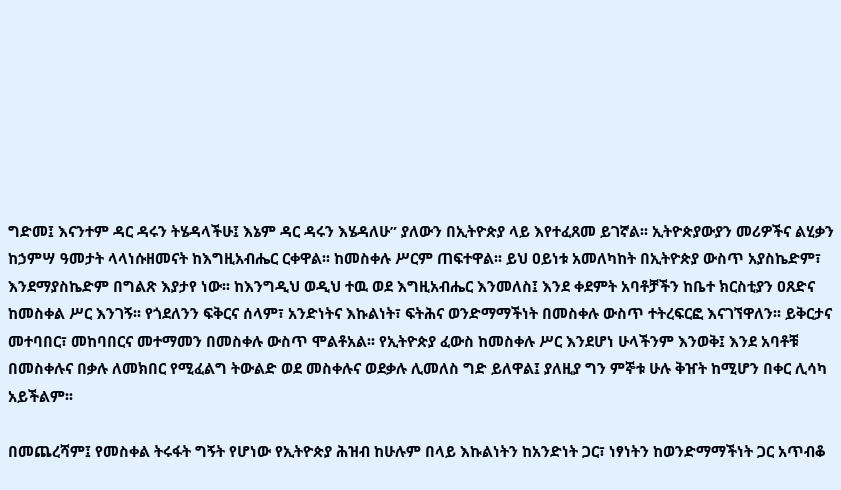ግድመ፤ እናንተም ዳር ዳሩን ትሄዳላችሁ፤ እኔም ዳር ዳሩን እሄዳለሁ” ያለውን በኢትዮጵያ ላይ እየተፈጸመ ይገኛል፡፡ ኢትዮጵያውያን መሪዎችና ልሂቃን ከኃምሣ ዓመታት ላላነሱዘመናት ከእግዚአብሔር ርቀዋል፡፡ ከመስቀሉ ሥርም ጠፍተዋል፡፡ ይህ ዐይነቱ አመለካከት በኢትዮጵያ ውስጥ አያስኬድም፣ እንደማያስኬድም በግልጽ እያታየ ነው፡፡ ከእንግዲህ ወዲህ ተዉ ወደ እግዚአብሔር እንመለስ፤ እንደ ቀደምት አባቶቻችን ከቤተ ክርስቲያን ዐጸድና ከመስቀል ሥር እንገኝ፡፡ የጎደለንን ፍቅርና ሰላም፣ አንድነትና እኩልነት፣ ፍትሕና ወንድማማችነት በመስቀሉ ውስጥ ተትረፍርፎ እናገኘዋለን፡፡ ይቅርታና መተባበር፣ መከባበርና መተማመን በመስቀሉ ውስጥ ሞልቶአል፡፡ የኢትዮጵያ ፈውስ ከመስቀሉ ሥር እንደሆነ ሁላችንም እንወቅ፤ እንደ አባቶቹ በመስቀሉና በቃሉ ለመክበር የሚፈልግ ትውልድ ወደ መስቀሉና ወደቃሉ ሊመለስ ግድ ይለዋል፤ ያለዚያ ግን ምኞቱ ሁሉ ቅዠት ከሚሆን በቀር ሊሳካ አይችልም፡፡

በመጨረሻም፤ የመስቀል ትሩፋት ግኝት የሆነው የኢትዮጵያ ሕዝብ ከሁሉም በላይ እኩልነትን ከአንድነት ጋር፣ ነፃነትን ከወንድማማችነት ጋር አጥብቆ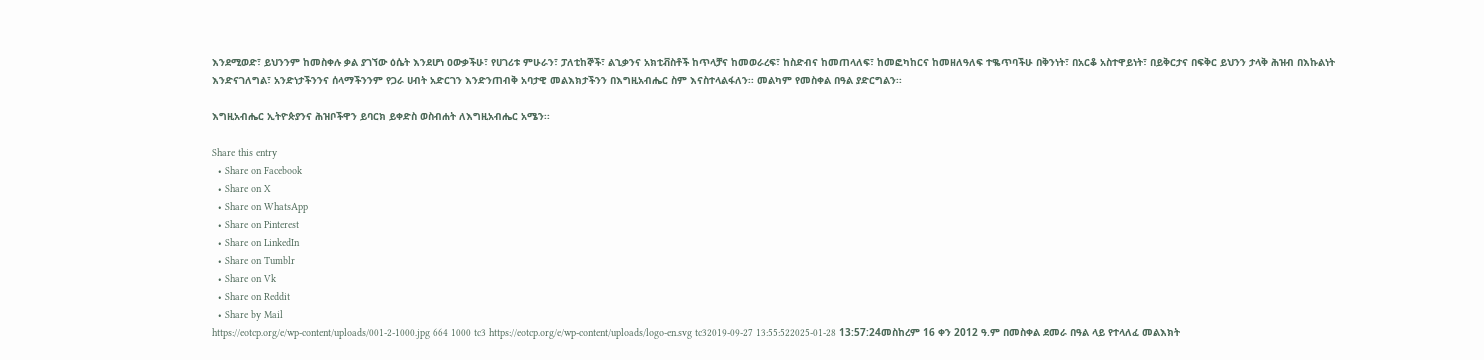እንደሚወድ፣ ይህንንም ከመስቀሉ ቃል ያገኘው ዕሴት እንደሆነ ዐውቃችሁ፣ የሀገሪቱ ምሁራን፣ ፓለቲከኞች፣ ልኂቃንና አክቲቭስቶች ከጥላቻና ከመወራረፍ፣ ከስድብና ከመጠላለፍ፣ ከመፎካከርና ከመዘለዓለፍ ተቈጥባችሁ በቅንነት፣ በአርቆ አስተዋይነት፣ በይቅርታና በፍቅር ይህንን ታላቅ ሕዝብ በእኩልነት እንድናገለግል፣ አንድነታችንንና ሰላማችንንም የጋራ ሀብት አድርገን እንድንጠብቅ አባታዊ መልእክታችንን በእግዚአብሔር ስም እናስተላልፋለን፡፡ መልካም የመስቀል በዓል ያድርግልን፡፡

እግዚአብሔር ኢትዮጵያንና ሕዝቦችዋን ይባርክ ይቀድስ ወስብሐት ለእግዚአብሔር አሜን፡፡

Share this entry
  • Share on Facebook
  • Share on X
  • Share on WhatsApp
  • Share on Pinterest
  • Share on LinkedIn
  • Share on Tumblr
  • Share on Vk
  • Share on Reddit
  • Share by Mail
https://eotcp.org/e/wp-content/uploads/001-2-1000.jpg 664 1000 tc3 https://eotcp.org/e/wp-content/uploads/logo-en.svg tc32019-09-27 13:55:522025-01-28 13:57:24መስከረም 16 ቀን 2012 ዓ.ም በመስቀል ደመራ በዓል ላይ የተላለፈ መልእክት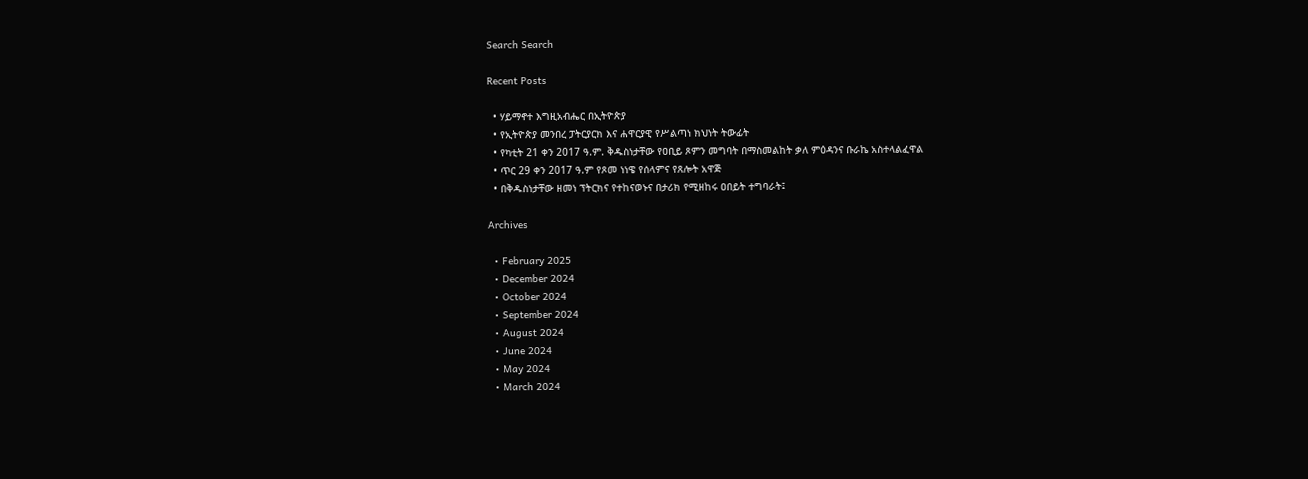Search Search

Recent Posts

  • ሃይማኖተ እግዚአብሔር በኢትዮጵያ
  • የኢትዮጵያ መንበረ ፓትርያርክ እና ሐዋርያዊ የሥልጣነ ክህነት ትውፊት
  • የካቲት 21 ቀን 2017 ዓ.ም. ቅዱስነታቸው የዐቢይ ጾምን መግባት በማስመልከት ቃለ ምዕዳንና ቡራኬ አስተላልፈዋል
  • ጥር 29 ቀን 2017 ዓ.ም የጾመ ነነዌ የሰላምና የጸሎት አዋጅ
  • በቅዱስነታቸው ዘመነ ፕትርክና የተከናወኑና በታሪክ የሚዘከሩ ዐበይት ተግባራት፤

Archives

  • February 2025
  • December 2024
  • October 2024
  • September 2024
  • August 2024
  • June 2024
  • May 2024
  • March 2024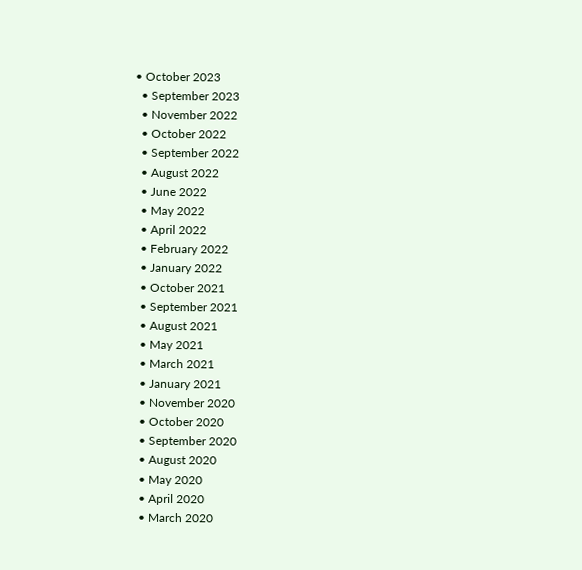• October 2023
  • September 2023
  • November 2022
  • October 2022
  • September 2022
  • August 2022
  • June 2022
  • May 2022
  • April 2022
  • February 2022
  • January 2022
  • October 2021
  • September 2021
  • August 2021
  • May 2021
  • March 2021
  • January 2021
  • November 2020
  • October 2020
  • September 2020
  • August 2020
  • May 2020
  • April 2020
  • March 2020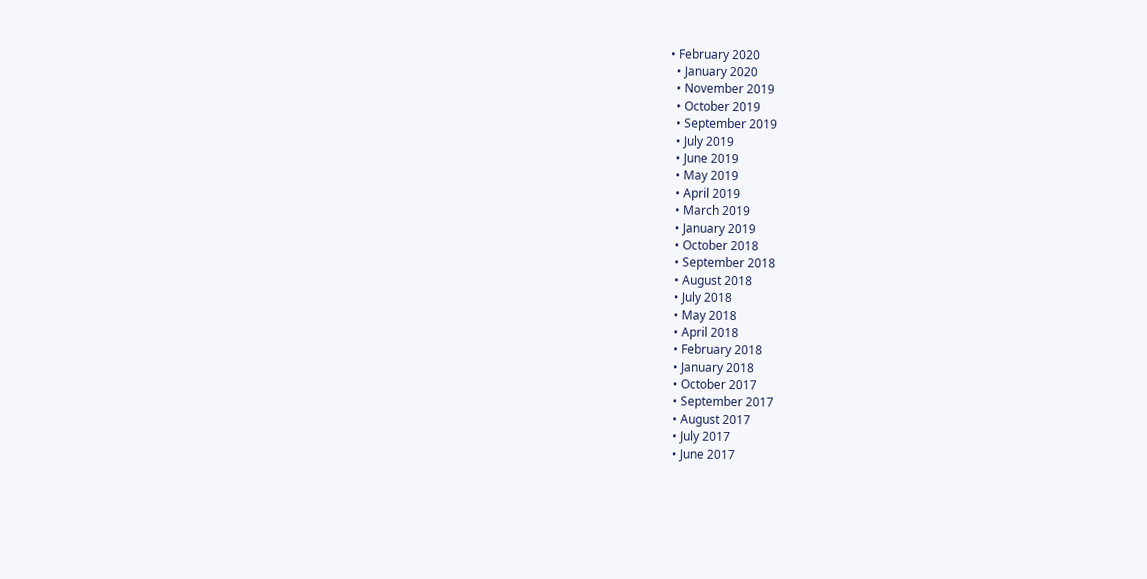• February 2020
  • January 2020
  • November 2019
  • October 2019
  • September 2019
  • July 2019
  • June 2019
  • May 2019
  • April 2019
  • March 2019
  • January 2019
  • October 2018
  • September 2018
  • August 2018
  • July 2018
  • May 2018
  • April 2018
  • February 2018
  • January 2018
  • October 2017
  • September 2017
  • August 2017
  • July 2017
  • June 2017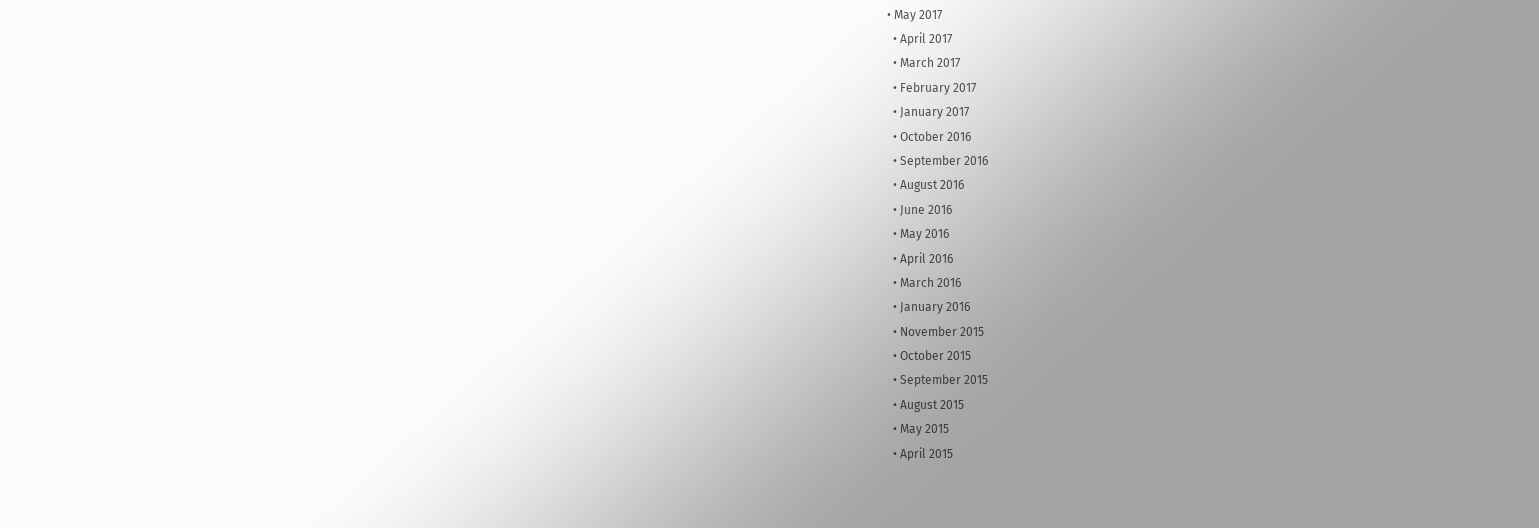• May 2017
  • April 2017
  • March 2017
  • February 2017
  • January 2017
  • October 2016
  • September 2016
  • August 2016
  • June 2016
  • May 2016
  • April 2016
  • March 2016
  • January 2016
  • November 2015
  • October 2015
  • September 2015
  • August 2015
  • May 2015
  • April 2015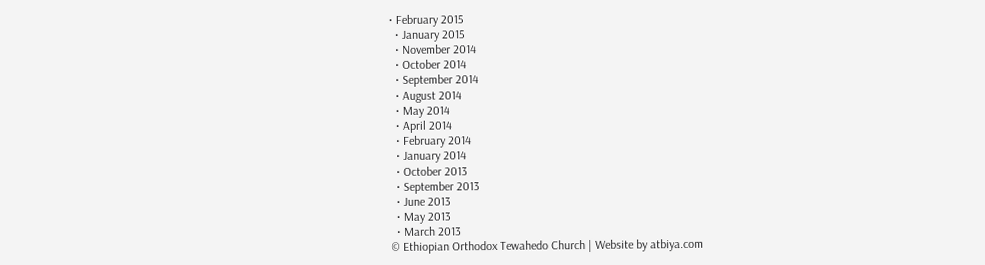• February 2015
  • January 2015
  • November 2014
  • October 2014
  • September 2014
  • August 2014
  • May 2014
  • April 2014
  • February 2014
  • January 2014
  • October 2013
  • September 2013
  • June 2013
  • May 2013
  • March 2013
© Ethiopian Orthodox Tewahedo Church | Website by atbiya.com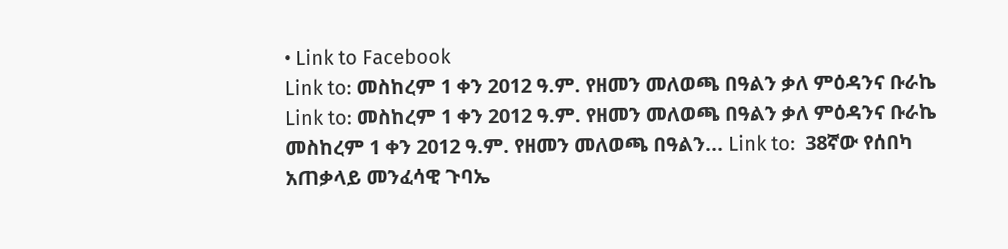• Link to Facebook
Link to: መስከረም 1 ቀን 2012 ዓ.ም. የዘመን መለወጫ በዓልን ቃለ ምዕዳንና ቡራኬ Link to: መስከረም 1 ቀን 2012 ዓ.ም. የዘመን መለወጫ በዓልን ቃለ ምዕዳንና ቡራኬ መስከረም 1 ቀን 2012 ዓ.ም. የዘመን መለወጫ በዓልን... Link to:  38ኛው የሰበካ አጠቃላይ መንፈሳዊ ጉባኤ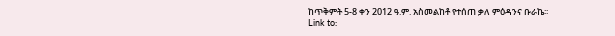ከጥቅምት 5-8 ቀን 2012 ዓ.ም. አስመልከቶ የተሰጠ ቃለ ምዕዳንና ቡራኬ፡፡ Link to: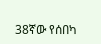38ኛው የሰበካ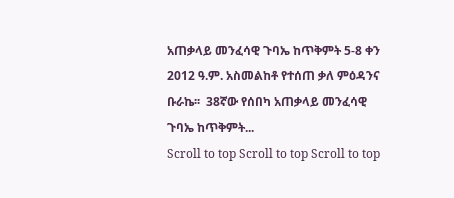አጠቃላይ መንፈሳዊ ጉባኤ ከጥቅምት 5-8 ቀን 2012 ዓ.ም. አስመልከቶ የተሰጠ ቃለ ምዕዳንና ቡራኬ፡፡  38ኛው የሰበካ አጠቃላይ መንፈሳዊ ጉባኤ ከጥቅምት...
Scroll to top Scroll to top Scroll to top